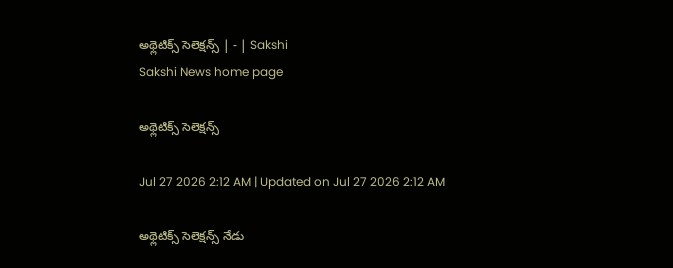అథ్లెటిక్స్‌ సెలెక్షన్స్‌ | - | Sakshi
Sakshi News home page

అథ్లెటిక్స్‌ సెలెక్షన్స్‌

Jul 27 2026 2:12 AM | Updated on Jul 27 2026 2:12 AM

అథ్లెటిక్స్‌ సెలెక్షన్స్‌ నేడు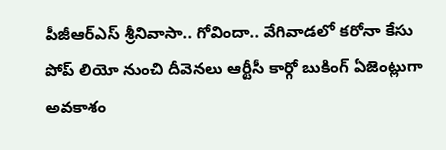పీజీఆర్‌ఎస్‌ శ్రీనివాసా.. గోవిందా.. వేగివాడలో కరోనా కేసు పోప్‌ లియో నుంచి దీవెనలు ఆర్టీసీ కార్గో బుకింగ్‌ ఏజెంట్లుగా అవకాశం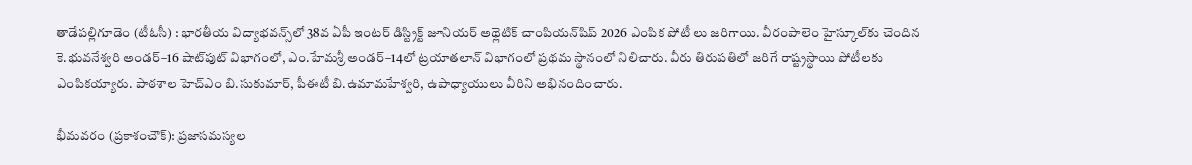తాడేపల్లిగూడెం (టీఓసీ) : భారతీయ విద్యాభవన్స్‌లో 38వ ఏపీ ఇంటర్‌ డిస్ట్రిక్ట్‌ జూనియర్‌ అథ్లెటిక్‌ చాంపియన్‌షిప్‌ 2026 ఎంపిక పోటీ లు జరిగాయి. వీరంపాలెం హైస్కూల్‌కు చెందిన కె.భువనేశ్వరి అండర్‌–16 షాట్‌పుట్‌ విభాగంలో, ఎం.హేమశ్రీ అండర్‌–14లో ట్రయాతలాన్‌ విభాగంలో ప్రథమ స్థానంలో నిలిచారు. వీరు తిరుపతిలో జరిగే రాష్ట్రస్థాయి పోటీలకు ఎంపికయ్యారు. పాఠశాల హెచ్‌ఎం బి.సుకుమార్‌, పీఈటీ బి.ఉమామహేశ్వరి, ఉపాధ్యాయులు వీరిని అభినందించారు.

భీమవరం (ప్రకాశంచౌక్‌): ప్రజాసమస్యల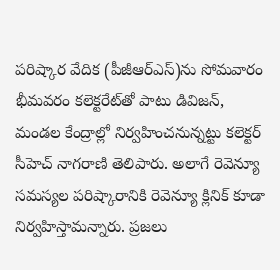పరిష్కార వేదిక (పీజీఆర్‌ఎస్‌)ను సోమవారం భీమవరం కలెక్టరేట్‌తో పాటు డివిజన్‌, మండల కేంద్రాల్లో నిర్వహించనున్నట్టు కలెక్టర్‌ సీహెచ్‌ నాగరాణి తెలిపారు. అలాగే రెవెన్యూ సమస్యల పరిష్కారానికి రెవెన్యూ క్లినిక్‌ కూడా నిర్వహిస్తామన్నారు. ప్రజలు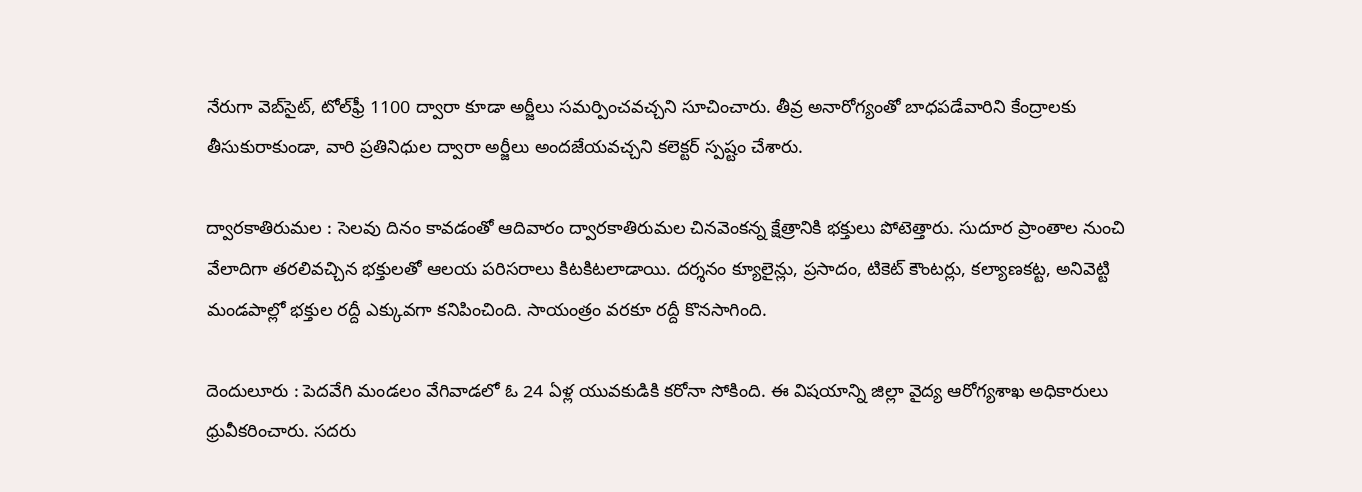నేరుగా వెబ్‌సైట్‌, టోల్‌ఫ్రీ 1100 ద్వారా కూడా అర్జీలు సమర్పించవచ్చని సూచించారు. తీవ్ర అనారోగ్యంతో బాధపడేవారిని కేంద్రాలకు తీసుకురాకుండా, వారి ప్రతినిధుల ద్వారా అర్జీలు అందజేయవచ్చని కలెక్టర్‌ స్పష్టం చేశారు.

ద్వారకాతిరుమల : సెలవు దినం కావడంతో ఆదివారం ద్వారకాతిరుమల చినవెంకన్న క్షేత్రానికి భక్తులు పోటెత్తారు. సుదూర ప్రాంతాల నుంచి వేలాదిగా తరలివచ్చిన భక్తులతో ఆలయ పరిసరాలు కిటకిటలాడాయి. దర్శనం క్యూలైన్లు, ప్రసాదం, టికెట్‌ కౌంటర్లు, కల్యాణకట్ట, అనివెట్టి మండపాల్లో భక్తుల రద్దీ ఎక్కువగా కనిపించింది. సాయంత్రం వరకూ రద్దీ కొనసాగింది.

దెందులూరు : పెదవేగి మండలం వేగివాడలో ఓ 24 ఏళ్ల యువకుడికి కరోనా సోకింది. ఈ విషయాన్ని జిల్లా వైద్య ఆరోగ్యశాఖ అధికారులు ధ్రువీకరించారు. సదరు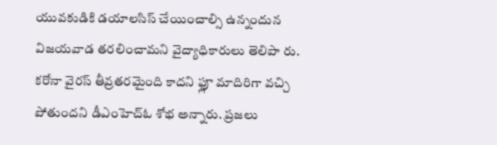యువకుడికి డయాలసిస్‌ చేయించాల్సి ఉన్నందున విజయవాడ తరలించామని వైద్యాధికారులు తెలిపా రు. కరోనా వైరస్‌ తీవ్రతరమైంది కాదని ఫ్లూ మాదిరిగా వచ్చి పోతుందని డీఎంహెచ్‌ఓ శోభ అన్నారు. ప్రజలు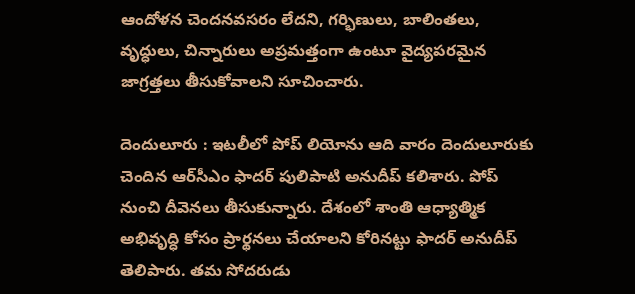ఆందోళన చెందనవసరం లేదని, గర్భిణులు, బాలింతలు, వృద్ధులు, చిన్నారులు అప్రమత్తంగా ఉంటూ వైద్యపరమైన జాగ్రత్తలు తీసుకోవాలని సూచించారు.

దెందులూరు : ఇటలీలో పోప్‌ లియోను ఆది వారం దెందులూరుకు చెందిన ఆర్‌సీఎం ఫాదర్‌ పులిపాటి అనుదీప్‌ కలిశారు. పోప్‌ నుంచి దీవెనలు తీసుకున్నారు. దేశంలో శాంతి ఆధ్యాత్మిక అభివృద్ధి కోసం ప్రార్థనలు చేయాలని కోరినట్టు ఫాదర్‌ అనుదీప్‌ తెలిపారు. తమ సోదరుడు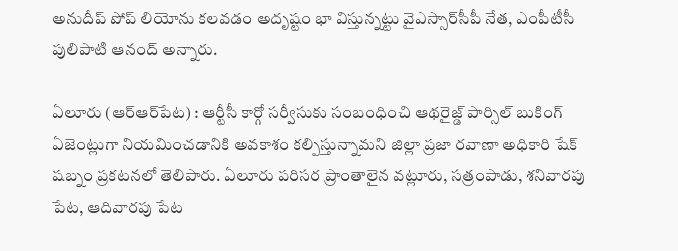అనుదీప్‌ పోప్‌ లియోను కలవడం అదృష్టం భా విస్తున్నట్టు వైఎస్సార్‌సీపీ నేత, ఎంపీటీసీ పులిపాటి ఆనంద్‌ అన్నారు.

ఏలూరు (ఆర్‌ఆర్‌పేట) : ఆర్టీసీ కార్గో సర్వీసుకు సంబంధించి ఆథరైజ్డ్‌ పార్సిల్‌ బుకింగ్‌ ఏజెంట్లుగా నియమించడానికి అవకాశం కల్పిస్తున్నామని జిల్లా ప్రజా రవాణా అధికారి షేక్‌ షబ్నం ప్రకటనలో తెలిపారు. ఏలూరు పరిసర ప్రాంతాలైన వట్లూరు, సత్రంపాడు, శనివారపు పేట, ఆదివారపు పేట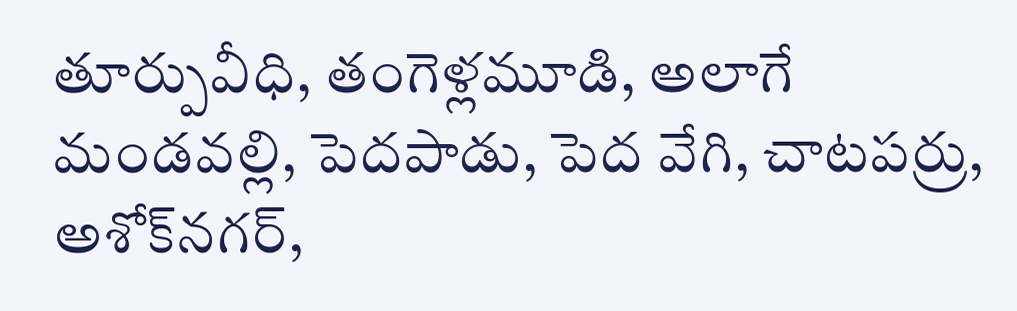తూర్పువీధి, తంగెళ్లమూడి, అలాగే మండవల్లి, పెదపాడు, పెద వేగి, చాటపర్రు, అశోక్‌నగర్‌,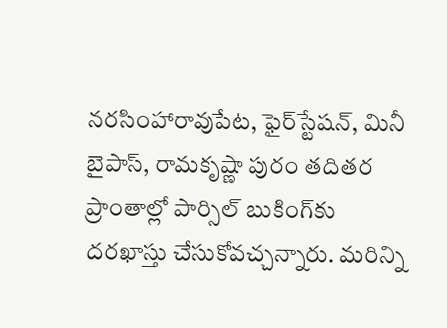నరసింహారావుపేట, ఫైర్‌స్టేషన్‌, మినీ బైపాస్‌, రామకృష్ణా పురం తదితర ప్రాంతాల్లో పార్సిల్‌ బుకింగ్‌కు దరఖాస్తు చేసుకోవచ్చన్నారు. మరిన్ని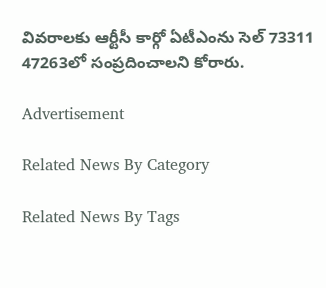వివరాలకు ఆర్టీసీ కార్గో ఏటీఎంను సెల్‌ 73311 47263లో సంప్రదించాలని కోరారు.

Advertisement

Related News By Category

Related News By Tags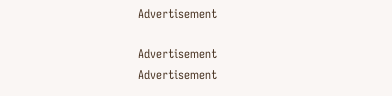Advertisement

Advertisement
Advertisement